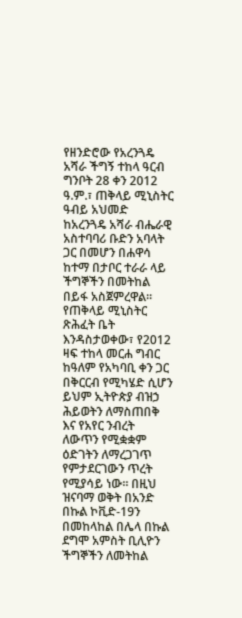የዘንድሮው የአረንጓዴ አሻራ ችግኝ ተከላ ዓርብ ግንቦት 28 ቀን 2012 ዓ.ም.፣ ጠቅላይ ሚኒስትር ዓብይ አህመድ ከአረንጓዴ አሻራ ብሔራዊ አስተባባሪ ቡድን አባላት ጋር በመሆን በሐዋሳ ከተማ በታቦር ተራራ ላይ ችግኞችን በመትከል በይፋ አስጀምረዋል፡፡ የጠቅላይ ሚኒስትር ጽሕፈት ቤት እንዳስታወቀው፣ የ2012 ዛፍ ተከላ መርሐ ግብር ከዓለም የአካባቢ ቀን ጋር በቅርርብ የሚካሄድ ሲሆን ይህም ኢትዮጵያ ብዝኃ ሕይወትን ለማስጠበቅ እና የአየር ንብረት ለውጥን የሚቋቋም ዕድገትን ለማረጋገጥ የምታደርገውን ጥረት የሚያሳይ ነው፡፡ በዚህ ዝናባማ ወቅት በአንድ በኩል ኮቪድ-19ን በመከላከል በሌላ በኩል ደግሞ አምስት ቢሊዮን ችግኞችን ለመትከል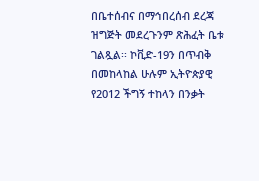በቤተሰብና በማኅበረሰብ ደረጃ ዝግጅት መደረጉንም ጽሕፈት ቤቱ ገልጿል፡፡ ኮቪድ-19ን በጥብቅ በመከላከል ሁሉም ኢትዮጵያዊ የ2012 ችግኝ ተከላን በንቃት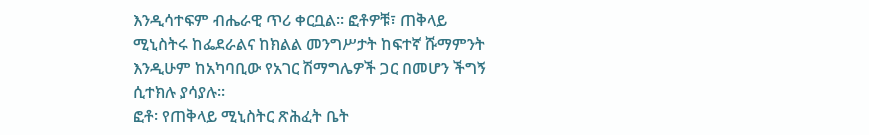እንዲሳተፍም ብሔራዊ ጥሪ ቀርቧል፡፡ ፎቶዎቹ፣ ጠቅላይ ሚኒስትሩ ከፌደራልና ከክልል መንግሥታት ከፍተኛ ሹማምንት እንዲሁም ከአካባቢው የአገር ሽማግሌዎች ጋር በመሆን ችግኝ ሲተክሉ ያሳያሉ፡፡
ፎቶ፡ የጠቅላይ ሚኒስትር ጽሕፈት ቤት